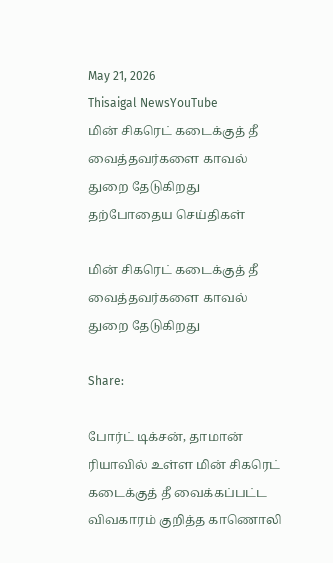May 21, 2026
Thisaigal NewsYouTube
மின் சிகரெட் கடைக்குத் தீ வைத்தவர்களை காவல் துறை தேடுகிறது
தற்போதைய செய்திகள்

மின் சிகரெட் கடைக்குத் தீ வைத்தவர்களை காவல் துறை தேடுகிறது

Share:

போர்ட் டிக்சன், தாமான் ரியாவில் உள்ள மின் சிகரெட் கடைக்குத் தீ வைக்கப்பட்ட விவகாரம் குறித்த காணொலி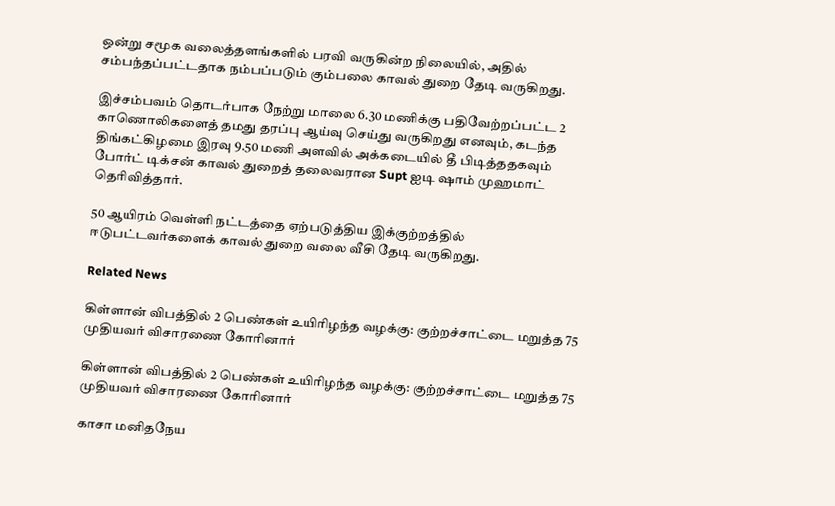ஒன்று சமூக வலைத்தளங்களில் பரவி வருகின்ற நிலையில், அதில் சம்பந்தப்பட்டதாக நம்பப்படும் கும்பலை காவல் துறை தேடி வருகிறது.

இச்சம்பவம் தொடர்பாக நேற்று மாலை 6.30 மணிக்கு பதிவேற்றப்பட்ட 2 காணொலிகளைத் தமது தரப்பு ஆய்வு செய்து வருகிறது எனவும், கடந்த திங்கட்கிழமை இரவு 9.50 மணி அளவில் அக்கடையில் தீ பிடித்ததகவும் போர்ட் டிக்சன் காவல் துறைத் தலைவரான Supt ஐடி ஷாம் முஹமாட் தெரிவித்தார்.

50 ஆயிரம் வெள்ளி நட்டத்தை ஏற்படுத்திய இக்குற்றத்தில் ஈடுபட்டவர்களைக் காவல் துறை வலை வீசி தேடி வருகிறது.

Related News

கிள்ளான் விபத்தில் 2 பெண்கள் உயிரிழந்த வழக்கு: குற்றச்சாட்டை மறுத்த 75 முதியவர் விசாரணை கோரினார்

கிள்ளான் விபத்தில் 2 பெண்கள் உயிரிழந்த வழக்கு: குற்றச்சாட்டை மறுத்த 75 முதியவர் விசாரணை கோரினார்

காசா மனிதநேய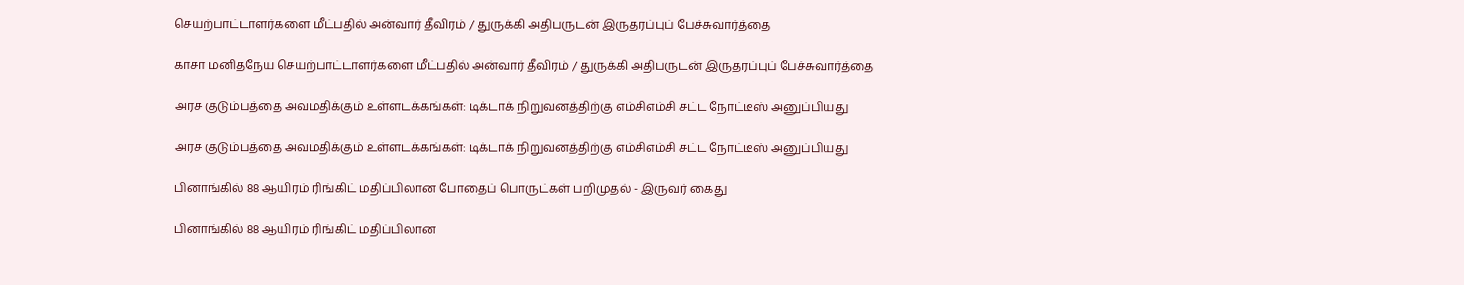செயற்பாட்டாளர்களை மீட்பதில் அன்வார் தீவிரம் / துருக்கி அதிபருடன் இருதரப்புப் பேச்சுவார்த்தை

காசா மனிதநேய செயற்பாட்டாளர்களை மீட்பதில் அன்வார் தீவிரம் / துருக்கி அதிபருடன் இருதரப்புப் பேச்சுவார்த்தை

அரச குடும்பத்தை அவமதிக்கும் உள்ளடக்கங்கள்: டிக்டாக் நிறுவனத்திற்கு எம்சிஎம்சி சட்ட நோட்டீஸ் அனுப்பியது

அரச குடும்பத்தை அவமதிக்கும் உள்ளடக்கங்கள்: டிக்டாக் நிறுவனத்திற்கு எம்சிஎம்சி சட்ட நோட்டீஸ் அனுப்பியது

பினாங்கில் 88 ஆயிரம் ரிங்கிட் மதிப்பிலான போதைப் பொருட்கள் பறிமுதல் - இருவர் கைது

பினாங்கில் 88 ஆயிரம் ரிங்கிட் மதிப்பிலான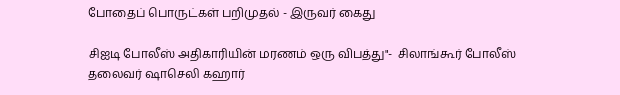போதைப் பொருட்கள் பறிமுதல் - இருவர் கைது

சிஐடி போலீஸ் அதிகாரியின் மரணம் ஒரு விபத்து"-  சிலாங்கூர் போலீஸ் தலைவர் ஷாசெலி கஹார்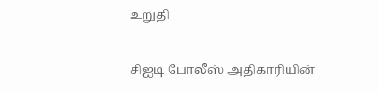உறுதி

சிஐடி போலீஸ் அதிகாரியின்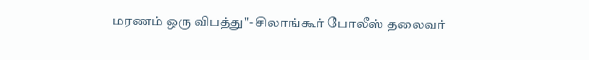மரணம் ஒரு விபத்து"- சிலாங்கூர் போலீஸ் தலைவர்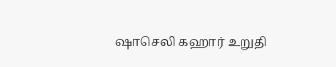ஷாசெலி கஹார் உறுதி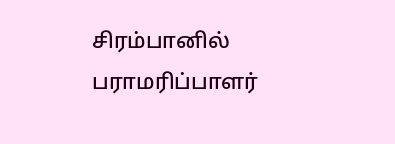சிரம்பானில் பராமரிப்பாளர்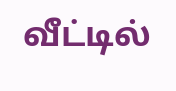வீட்டில்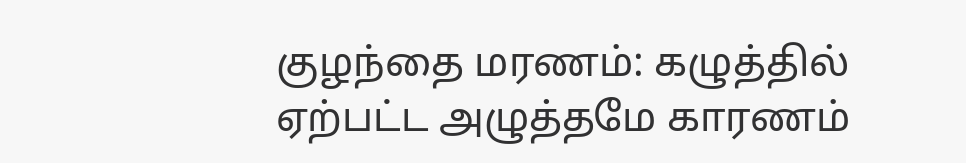குழந்தை மரணம்: கழுத்தில் ஏற்பட்ட அழுத்தமே காரணம்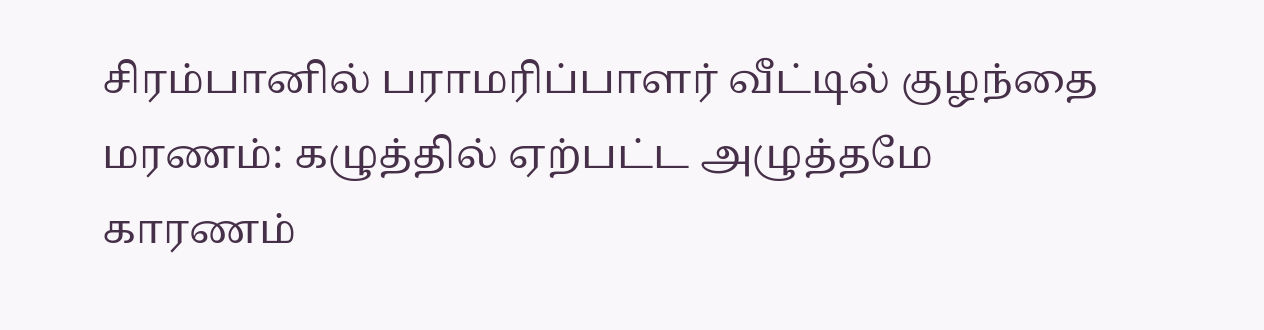சிரம்பானில் பராமரிப்பாளர் வீட்டில் குழந்தை மரணம்: கழுத்தில் ஏற்பட்ட அழுத்தமே காரணம்